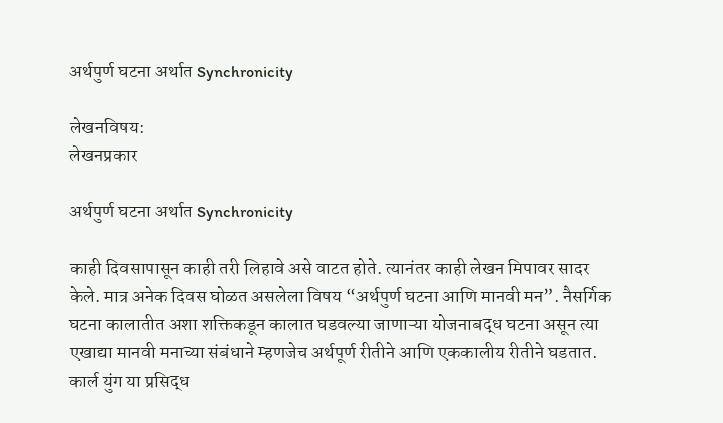अर्थपुर्ण घटना अर्थात Synchronicity

लेखनविषय:
लेखनप्रकार

अर्थपुर्ण घटना अर्थात Synchronicity

काही दिवसापासून काही तरी लिहावे असे वाटत होते. त्यानंतर काही लेखन मिपावर सादर केले. मात्र अनेक दिवस घोळत असलेला विषय “अर्थपुर्ण घटना आणि मानवी मन”. नैसर्गिक घटना कालातीत अशा शक्तिकडून कालात घडवल्या जाणाऱ्या योजनाबद्ध घटना असून त्या एखाद्या मानवी मनाच्या संबंधाने म्हणजेच अर्थपूर्ण रीतीने आणि एककालीय रीतीने घडतात. कार्ल युंग या प्रसिद्ध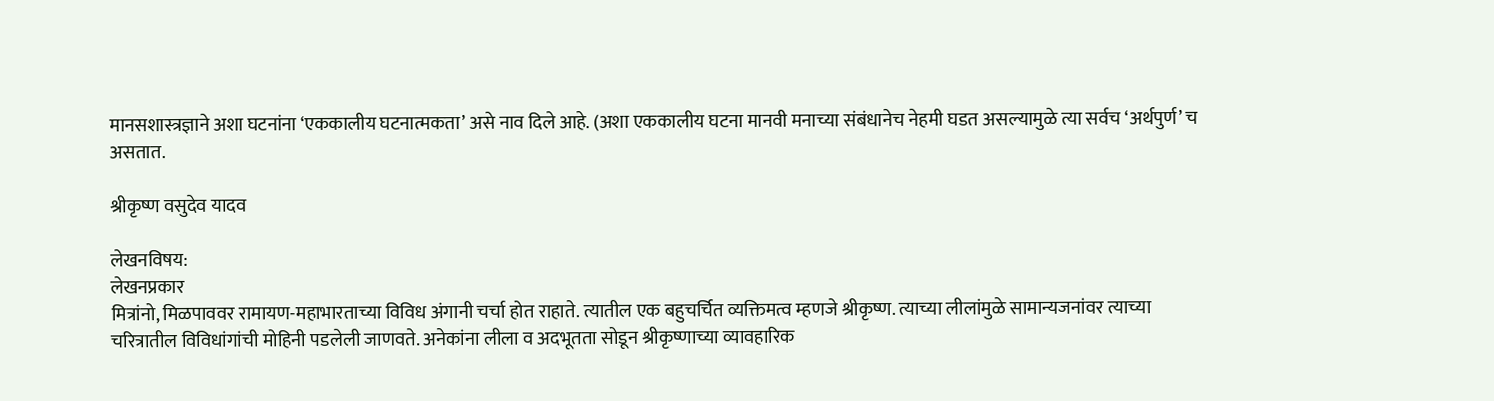मानसशास्त्रज्ञाने अशा घटनांना ‘एककालीय घटनात्मकता’ असे नाव दिले आहे. (अशा एककालीय घटना मानवी मनाच्या संबंधानेच नेहमी घडत असल्यामुळे त्या सर्वच ‘अर्थपुर्ण’ च असतात.

श्रीकृष्ण वसुदेव यादव

लेखनविषय:
लेखनप्रकार
मित्रांनो, मिळपाववर रामायण-महाभारताच्या विविध अंगानी चर्चा होत राहाते. त्यातील एक बहुचर्चित व्यक्तिमत्व म्हणजे श्रीकृष्ण. त्याच्या लीलांमुळे सामान्यजनांवर त्याच्या चरित्रातील विविधांगांची मोहिनी पडलेली जाणवते. अनेकांना लीला व अदभूतता सोडून श्रीकृष्णाच्या व्यावहारिक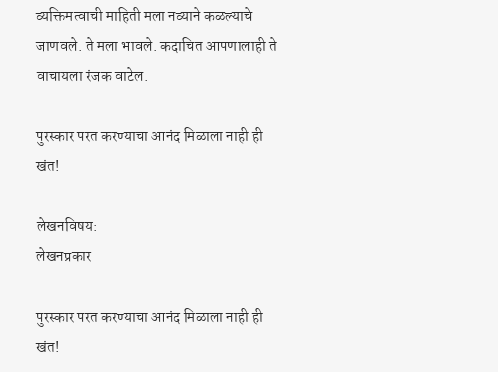व्यक्तिमत्वाची माहिती मला नव्याने कळल्याचे जाणवले. ते मला भावले. कदाचित आपणालाही ते वाचायला रंजक वाटेल.

पुरस्कार परत करण्याचा आनंद मिळाला नाही ही खंत!

लेखनविषय:
लेखनप्रकार

पुरस्कार परत करण्याचा आनंद मिळाला नाही ही खंत!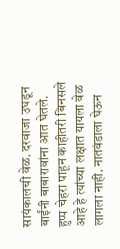सायंकालची वेळ. दरवाजा उघडून बाईंनी बाबारावांना आत घेतले. हुप्प चेहरा पाहून काहीतरी बिनसले आहे हे त्यांच्या लक्षात यायला वेळ लागला नाही. नातवंडाला घेऊन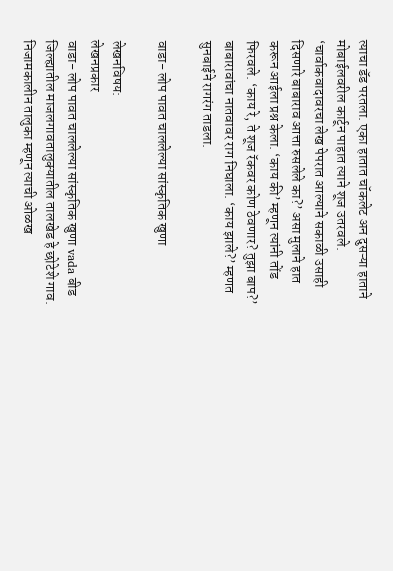त्याचा डॅड परतला. एका हातात चॉकलेट अन दुसऱ्या हाताने मोबाईलवरील कार्टून पाहात त्याने शूज उतरवले. ‘चार्वाकवादावरचा लेख पेपरात आल्याने सकाळी उसाही दिसणारे बाबाराव आत्ता रुसलेले का?’ असा मुलाने हात करून आईला प्रश्न केला. ‘काय की’ म्हणून त्यांनी तोंड फिरवले. ‘काय रे, ते शूज रॅकवर कोण ठेवणार? तुझा बाप?’ बाबारावांचा नातवावर राग निघाला. ‘काय झाले?’ म्हणत सुनबाईने रागरंग ताडला.

वाडा- लोप पावत चाललेल्या सांस्कृतिक खुणा

लेखनविषय:
लेखनप्रकार
वाडा- लोप पावत चाललेल्या सांस्कृतिक खुणा vada बीड जिल्ह्यातील माजलगावतालुक्यातील तालखेड हे छोटेशे गाव. निजामकालीन तालुका म्हणून त्याची ओळख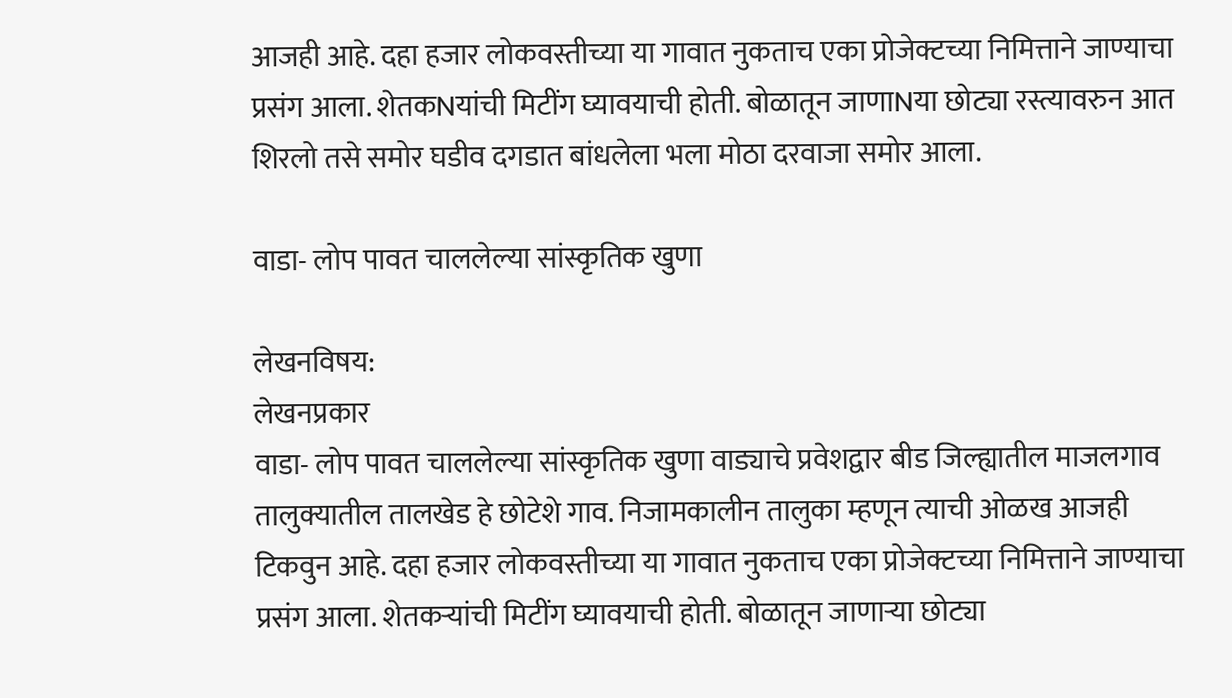आजही आहे. दहा हजार लोकवस्तीच्या या गावात नुकताच एका प्रोजेक्टच्या निमित्ताने जाण्याचा प्रसंग आला. शेतकNयांची मिटींग घ्यावयाची होती. बोळातून जाणाNया छोट्या रस्त्यावरुन आत शिरलो तसे समोर घडीव दगडात बांधलेला भला मोठा दरवाजा समोर आला.

वाडा- लोप पावत चाललेल्या सांस्कृतिक खुणा

लेखनविषय:
लेखनप्रकार
वाडा- लोप पावत चाललेल्या सांस्कृतिक खुणा वाड्याचे प्रवेशद्वार बीड जिल्ह्यातील माजलगाव तालुक्यातील तालखेड हे छोटेशे गाव. निजामकालीन तालुका म्हणून त्याची ओळख आजही टिकवुन आहे. दहा हजार लोकवस्तीच्या या गावात नुकताच एका प्रोजेक्टच्या निमित्ताने जाण्याचा प्रसंग आला. शेतकर्‍यांची मिटींग घ्यावयाची होती. बोळातून जाणाऱ्या छोट्या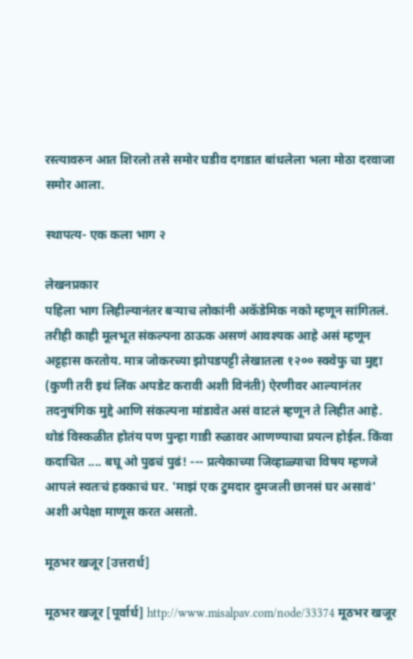रस्त्यावरुन आत शिरलो तसे समोर घडीव दगडात बांधलेला भला मोठा दरवाजा समोर आला.

स्थापत्य- एक कला भाग २

लेखनप्रकार
पहिला भाग लिहील्यानंतर बर्‍याच लोकांनी अकॅडेमिक नको म्हणून सांगितलं. तरीही काही मूलभूत संकल्पना ठाऊक असणं आवश्यक आहे असं म्हणून अट्टहास करतोय. मात्र जोकरच्या झोपडपट्टी लेखातला १२०० स्क्वेफु चा मुद्दा (कुणी तरी इथं लिंक अपडेट करावी अशी विनंती) ऐरणीवर आल्यानंतर तदनुषंगिक मुद्दे आणि संकल्पना मांडावेत असं वाटलं म्हणून ते लिहीत आहे. थोडं विस्कळीत होतंय पण पुन्हा गाडी रुळावर आणण्याचा प्रयत्न होईल. किंवा कदाचित .... बघू ओ पुढचं पुढं! --- प्रत्येकाच्या जिव्हाळ्याचा विषय म्हणजे आपलं स्वतःचं हक्काचं घर. 'माझं एक टुमदार दुमजली छानसं घर असावं' अशी अपेक्षा माणूस करत असतो.

मूठभर खजूर [उत्तरार्ध]

मूठभर खजूर [पूर्वार्ध] http://www.misalpav.com/node/33374 मूठभर खजूर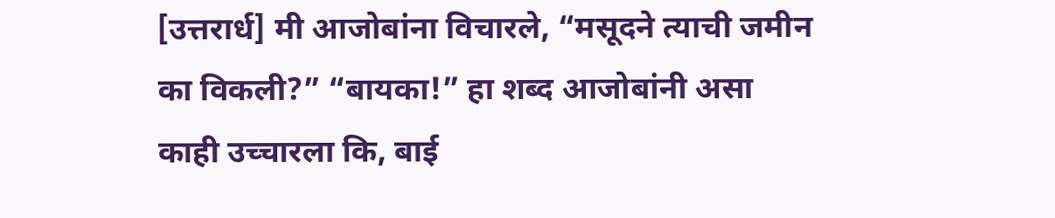[उत्तरार्ध] मी आजोबांना विचारले, “मसूदने त्याची जमीन का विकली?” “बायका!” हा शब्द आजोबांनी असा काही उच्चारला कि, बाई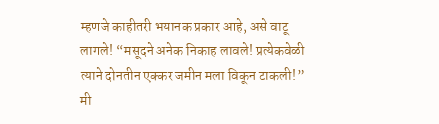म्हणजे काहीतरी भयानक प्रकार आहे, असे वाटू लागले! “मसूदने अनेक निकाह लावले! प्रत्येकवेळी त्याने दोनतीन एक्कर जमीन मला विकून टाकली!” मी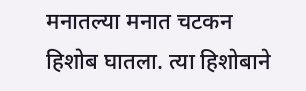मनातल्या मनात चटकन हिशोब घातला. त्या हिशोबाने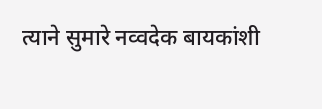त्याने सुमारे नव्वदेक बायकांशी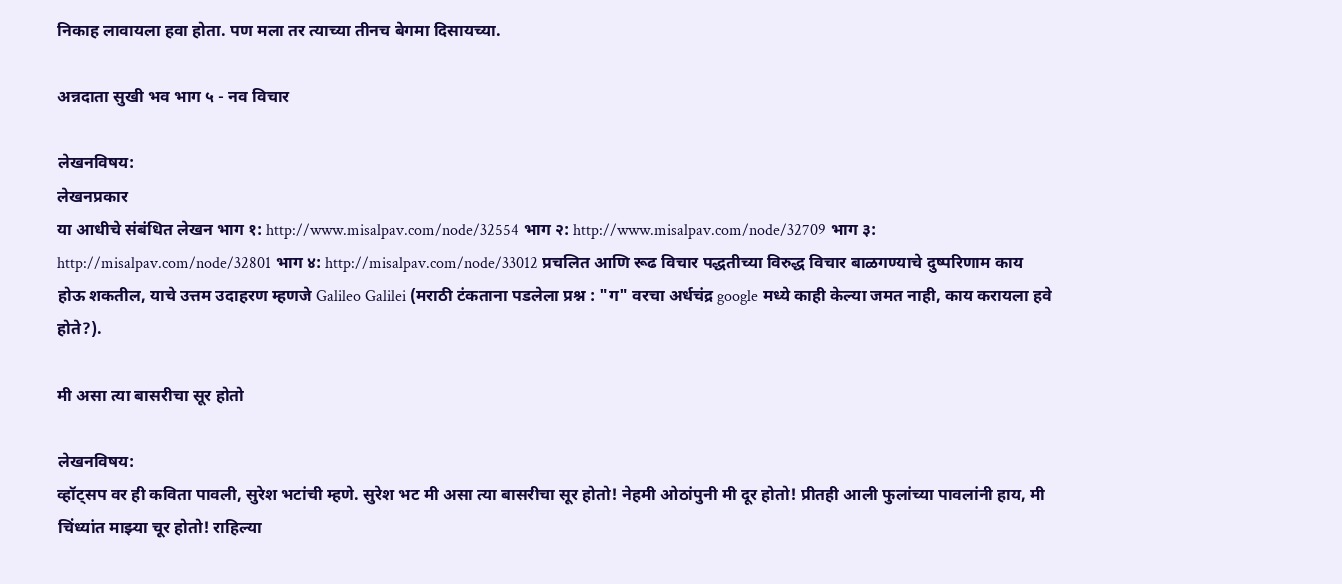निकाह लावायला हवा होता. पण मला तर त्याच्या तीनच बेगमा दिसायच्या.

अन्नदाता सुखी भव भाग ५ - नव विचार

लेखनविषय:
लेखनप्रकार
या आधीचे संबंधित लेखन भाग १: http://www.misalpav.com/node/32554 भाग २: http://www.misalpav.com/node/32709 भाग ३: http://misalpav.com/node/32801 भाग ४: http://misalpav.com/node/33012 प्रचलित आणि रूढ विचार पद्धतीच्या विरुद्ध विचार बाळगण्याचे दुष्परिणाम काय होऊ शकतील, याचे उत्तम उदाहरण म्हणजे Galileo Galilei (मराठी टंकताना पडलेला प्रश्न : "ग" वरचा अर्धचंद्र google मध्ये काही केल्या जमत नाही, काय करायला हवे होते?).

मी असा त्या बासरीचा सूर होतो

लेखनविषय:
व्हॉट्सप वर ही कविता पावली, सुरेश भटांची म्हणे. सुरेश भट मी असा त्या बासरीचा सूर होतो! नेहमी ओठांपुनी मी दूर होतो! प्रीतही आली फुलांच्या पावलांनी हाय, मी चिंध्यांत माझ्या चूर होतो! राहिल्या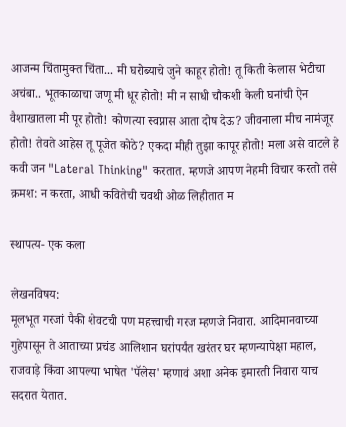आजन्म चिंतामुक्त चिंता... मी घरोब्याचे जुने काहूर होतो! तू किती केलास भेटीचा अचंबा.. भूतकाळाचा जणू मी धूर होतो! मी न साधी चौकशी केली घनांची ऐन वैशाखातला मी पूर होतो! कोणत्या स्वप्नास आता दोष देऊ? जीवनाला मीच नामंजूर होतो! तेवते आहेस तू पूजेत कोठे? एकदा मीही तुझा कापूर होतो! मला असे वाटले हे कवी जन "Lateral Thinking" करतात. म्हणजे आपण नेहमी विचार करतो तसे क्रमश: न करता, आधी कवितेची चवथी ओळ लिहीतात म

स्थापत्य- एक कला

लेखनविषय:
मूलभूत गरजां पैकी शेवटची पण महत्त्वाची गरज म्हणजे निवारा. आदिमानवाच्या गुहेपासून ते आताच्या प्रचंड आलिशान घरांपर्यंत खरंतर घर म्हणन्यापेक्षा महाल, राजवाड़े किंवा आपल्या भाषेत 'पॅलेस' म्हणावं अशा अनेक इमारती निवारा याच सदरात येतात.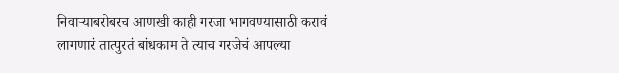निवाऱ्याबरोबरच आणखी काही गरजा भागवण्यासाठी करावं लागणारं तात्पुरतं बांधकाम ते त्याच गरजेचं आपल्या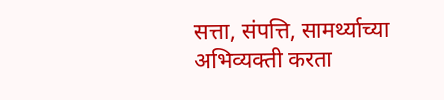सत्ता, संपत्ति, सामर्थ्याच्या अभिव्यक्ती करता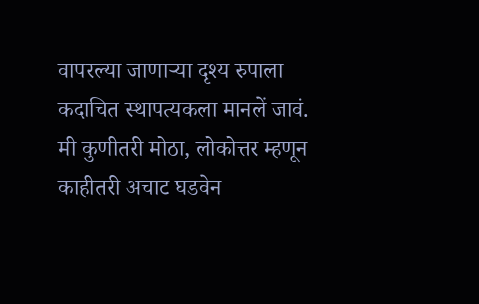वापरल्या जाणाऱ्या दृश्य रुपाला कदाचित स्थापत्यकला मानलें जावं. मी कुणीतरी मोठा, लोकोत्तर म्हणून काहीतरी अचाट घडवेन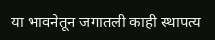या भावनेतून जगातली काही स्थापत्य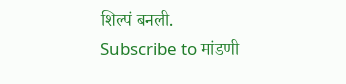शिल्पं बनली.
Subscribe to मांडणी